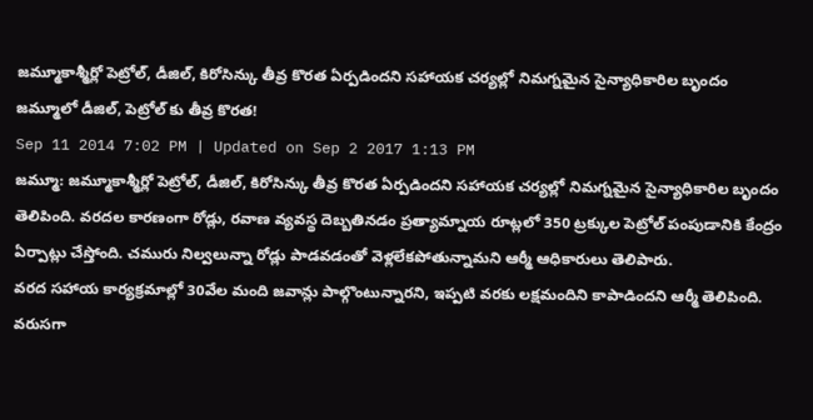జమ్మూకాశ్మీర్లో పెట్రోల్, డీజిల్, కిరోసిన్కు తీవ్ర కొరత ఏర్పడిందని సహాయక చర్యల్లో నిమగ్నమైన సైన్యాధికారిల బృందం
జమ్మూలో డీజిల్, పెట్రోల్ కు తీవ్ర కొరత!
Sep 11 2014 7:02 PM | Updated on Sep 2 2017 1:13 PM
జమ్మూ: జమ్మూకాశ్మీర్లో పెట్రోల్, డీజిల్, కిరోసిన్కు తీవ్ర కొరత ఏర్పడిందని సహాయక చర్యల్లో నిమగ్నమైన సైన్యాధికారిల బృందం తెలిపింది. వరదల కారణంగా రోడ్లు, రవాణ వ్యవస్థ దెబ్బతినడం ప్రత్యామ్నాయ రూట్లలో 350 ట్రక్కుల పెట్రోల్ పంపుడానికి కేంద్రం ఏర్పాట్లు చేస్తోంది. చమురు నిల్వలున్నా రోడ్లు పాడవడంతో వెళ్లలేకపోతున్నామని ఆర్మీ ఆధికారులు తెలిపారు.
వరద సహాయ కార్యక్రమాల్లో 30వేల మంది జవాన్లు పాల్గొంటున్నారని, ఇప్పటి వరకు లక్షమందిని కాపాడిందని ఆర్మీ తెలిపింది. వరుసగా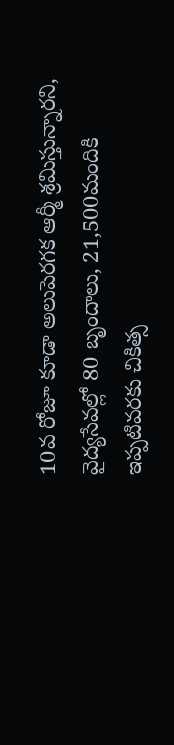10వ రోజూ కూడా అలుపెరగక ఆర్మీ శ్రమిస్తున్నారని, వైద్యసేవల్లో 80 బృందాలు, 21,500మందికి ఇప్పటివరకు చికిత్స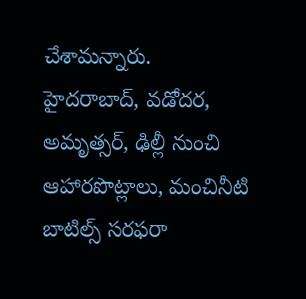చేశామన్నారు.
హైదరాబాద్, వడోదర, అమృత్సర్, ఢిల్లీ నుంచి ఆహారపొట్లాలు, మంచినీటి బాటిల్స్ సరఫరా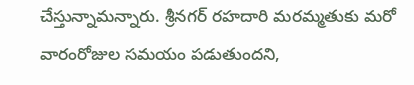చేస్తున్నామన్నారు. శ్రీనగర్ రహదారి మరమ్మతుకు మరో వారంరోజుల సమయం పడుతుందని,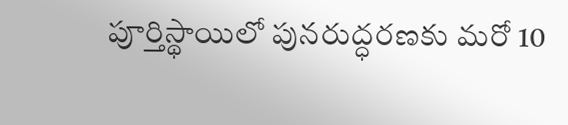పూర్తిస్థాయిలో పునరుద్ధరణకు మరో 10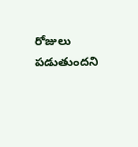రోజులు పడుతుందని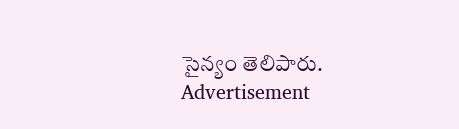సైన్యం తెలిపారు.
Advertisement